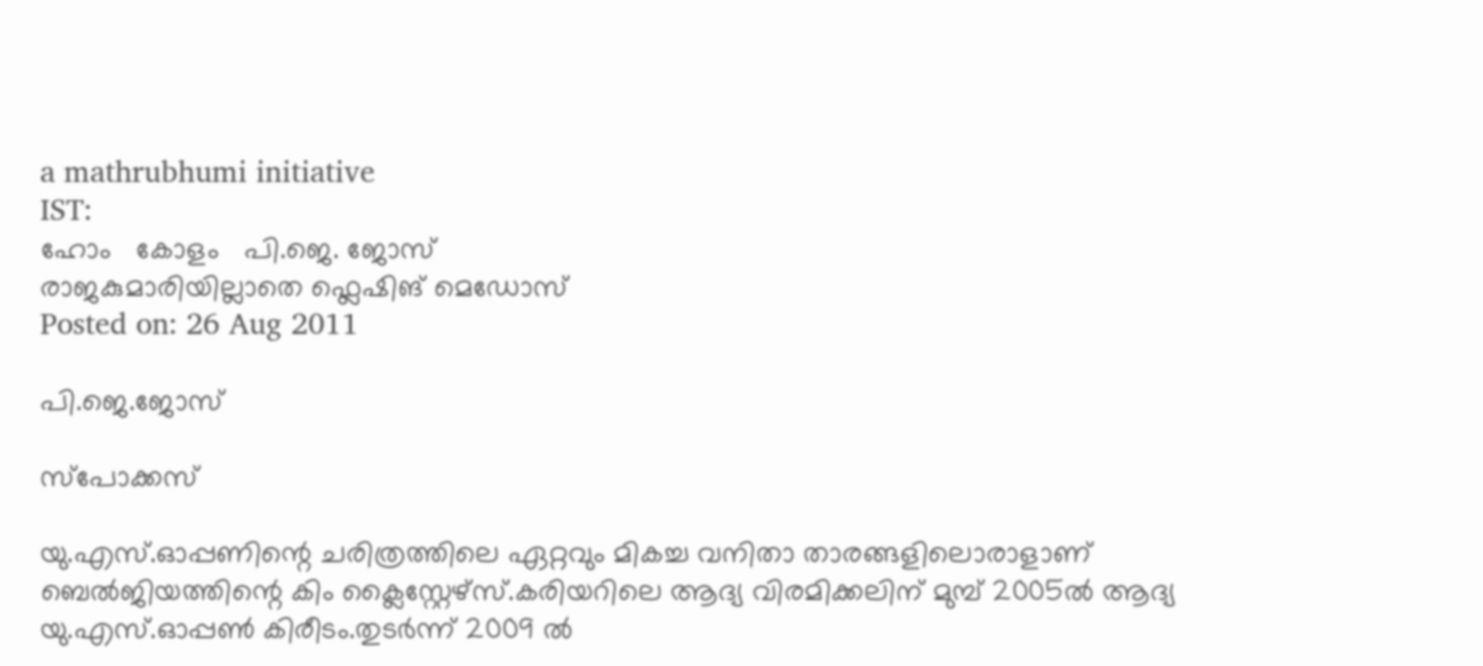a mathrubhumi initiative
IST:
ഹോം   കോളം   പി.ജെ. ജോസ്‌
രാജകുമാരിയില്ലാതെ ഫ്ലെഷിങ് മെഡോസ്‌
Posted on: 26 Aug 2011

പി.ജെ.ജോസ്‌

സ്‌പോക്കസ്

യു.എസ്.ഓപ്പണിന്റെ ചരിത്രത്തിലെ ഏറ്റവും മികച്ച വനിതാ താരങ്ങളിലൊരാളാണ് ബെല്‍ജിയത്തിന്റെ കിം ക്ലൈസ്റ്റേഴ്‌സ്.കരിയറിലെ ആദ്യ വിരമിക്കലിന് മുമ്പ് 2005ല്‍ ആദ്യ യു.എസ്.ഓപ്പണ്‍ കിരീടം.തുടര്‍ന്ന് 2009 ല്‍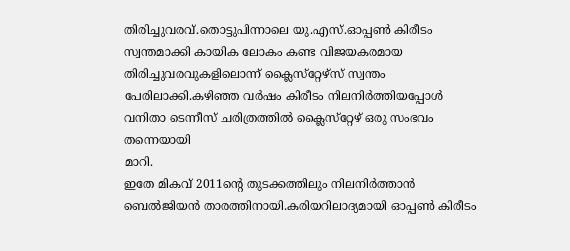തിരിച്ചുവരവ്.തൊട്ടുപിന്നാലെ യു.എസ്.ഓപ്പണ്‍ കിരീടം സ്വന്തമാക്കി കായിക ലോകം കണ്ട വിജയകരമായ തിരിച്ചുവരവുകളിലൊന്ന് ക്ലൈസ്‌റ്റേഴ്‌സ് സ്വന്തം പേരിലാക്കി.കഴിഞ്ഞ വര്‍ഷം കിരീടം നിലനിര്‍ത്തിയപ്പോള്‍ വനിതാ ടെന്നീസ് ചരിത്രത്തില്‍ ക്ലൈസ്‌റ്റേഴ് ഒരു സംഭവം തന്നെയായി
മാറി.
ഇതേ മികവ് 2011ന്റെ തുടക്കത്തിലും നിലനിര്‍ത്താന്‍ ബെല്‍ജിയന്‍ താരത്തിനായി.കരിയറിലാദ്യമായി ഓപ്പണ്‍ കിരീടം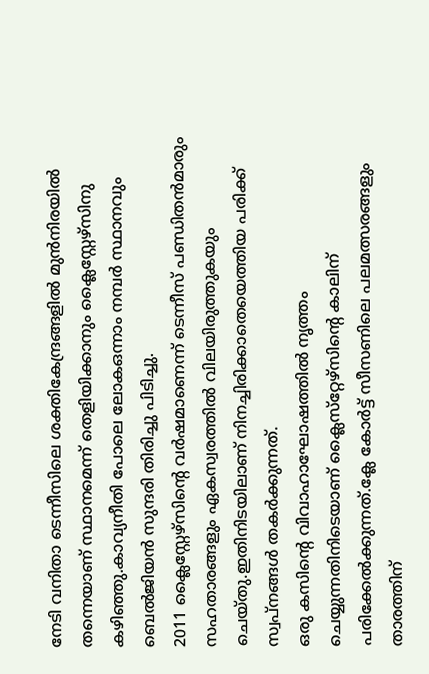നേടി വനിതാ ടെന്നീസിലെ ശക്തികേന്ദ്രങ്ങളില്‍ മുന്‍നിരയില്‍ തന്നെയാണ് സ്ഥാനമെന്ന് തെളിയിക്കാനും ക്ലൈസ്റ്റേഴ്‌സിനു കഴിഞ്ഞു.കാവ്യനീതി പോലെ ലോകഒന്നാം നമ്പര്‍ സ്ഥാനവും ബെല്‍ജിയന്‍ സുന്ദരി തിരിച്ചു പിടിച്ചു.
2011 ക്ലൈസ്റ്റേഴ്‌സിന്റെ വര്‍ഷമാണെന്ന് ടെന്നീസ് പണ്ഡിതന്‍മാരും സഹതാരങ്ങളും ഏകസ്വരത്തില്‍ വിലയിരുത്തുകയും ചെയ്തു.ഇതിനിടയിലാണ് നിനച്ചിരിക്കാതെയെത്തിയ പരിക്ക് സ്വപ്നങ്ങള്‍ തകര്‍ക്കുന്നത്.
ഒരു കസിന്റെ വിവാഹാഘോഷത്തില്‍ നൃത്തം ചെയ്യുന്നതിനിടെയാണ് ക്ലൈസ്‌റ്റേഴ്‌സിന്റെ കാലിന് പരിക്കേല്‍ക്കുന്നത്.ക്ലേ കോര്‍ട്ട് സീസണിലെ പലമത്സരങ്ങളും താരത്തിന്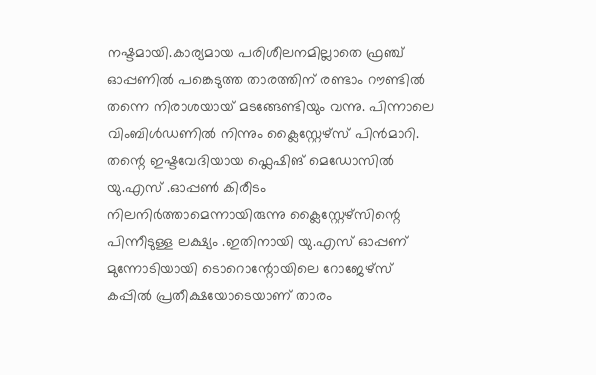നഷ്ടമായി.കാര്യമായ പരിശീലനമില്ലാതെ ഫ്രഞ്ച് ഓപ്പണില്‍ പങ്കെടുത്ത താരത്തിന് രണ്ടാം റൗണ്ടില്‍ തന്നെ നിരാശയായ് മടങ്ങേണ്ടിയും വന്നു. പിന്നാലെ വിംബിള്‍ഡണില്‍ നിന്നും ക്ലൈസ്റ്റേഴ്‌സ് പിന്‍മാറി.
തന്റെ ഇഷ്ടവേദിയായ ഫ്ലെഷിങ് മെഡോസില്‍ യു.എസ് .ഓപ്പണ്‍ കിരീടം നിലനിര്‍ത്താമെന്നായിരുന്നു ക്ലൈസ്റ്റേഴ്‌സിന്റെ പിന്നീടുള്ള ലക്ഷ്യം .ഇതിനായി യു.എസ് ഓപ്പണ് മുന്നോടിയായി ടൊറൊന്റോയിലെ റോജേഴ്‌സ് കപ്പില്‍ പ്രതീക്ഷയോടെയാണ് താരം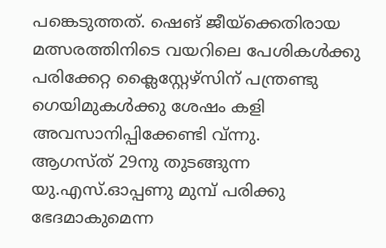പങ്കെടുത്തത്. ഷെങ് ജീയ്‌ക്കെതിരായ മത്സരത്തിനിടെ വയറിലെ പേശികള്‍ക്കു പരിക്കേറ്റ ക്ലൈസ്റ്റേഴ്‌സിന് പന്ത്രണ്ടു ഗെയിമുകള്‍ക്കു ശേഷം കളി അവസാനിപ്പിക്കേണ്ടി വ്ന്നു.
ആഗസ്ത് 29നു തുടങ്ങുന്ന യു.എസ്.ഓപ്പണു മുമ്പ് പരിക്കു ഭേദമാകുമെന്ന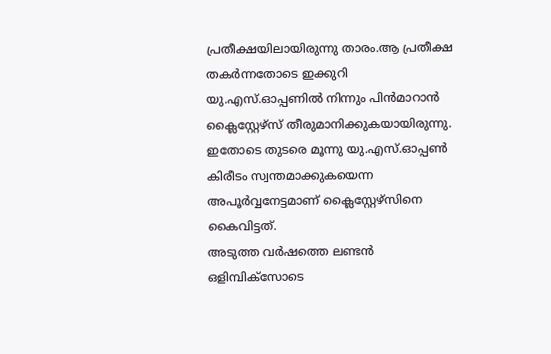പ്രതീക്ഷയിലായിരുന്നു താരം.ആ പ്രതീക്ഷ തകര്‍ന്നതോടെ ഇക്കുറി യു.എസ്.ഓപ്പണില്‍ നിന്നും പിന്‍മാറാന്‍ ക്ലൈസ്റ്റേഴ്‌സ് തീരുമാനിക്കുകയായിരുന്നു. ഇതോടെ തുടരെ മൂന്നു യു.എസ്.ഓപ്പണ്‍ കിരീടം സ്വന്തമാക്കുകയെന്ന അപൂര്‍വ്വനേട്ടമാണ് ക്ലൈസ്റ്റേഴ്‌സിനെ കൈവിട്ടത്.
അടുത്ത വര്‍ഷത്തെ ലണ്ടന്‍ ഒളിമ്പിക്‌സോടെ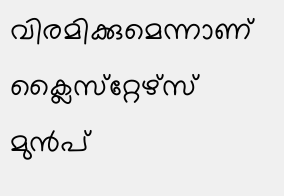വിരമിക്കുമെന്നാണ് ക്ലൈസ്‌റ്റേഴ്‌സ് മുന്‍പ്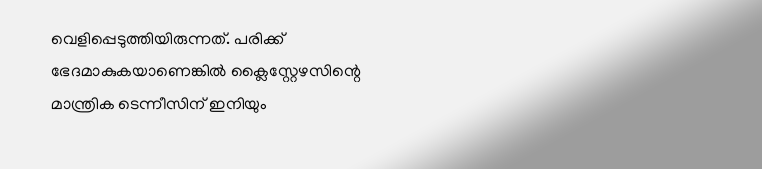വെളിപ്പെടുത്തിയിരുന്നത്. പരിക്ക് ഭേദമാകുകയാണെങ്കില്‍ ക്ലൈസ്റ്റേഴസിന്റെ മാന്ത്രിക ടെന്നീസിന് ഇനിയും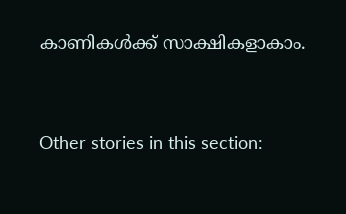കാണികള്‍ക്ക് സാക്ഷികളാകാം.


Other stories in this section: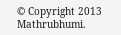© Copyright 2013 Mathrubhumi.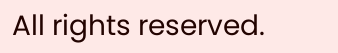All rights reserved.